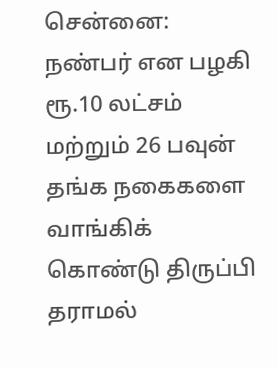சென்னை: நண்பர் என பழகி ரூ.10 லட்சம் மற்றும் 26 பவுன் தங்க நகைகளை வாங்கிக் கொண்டு திருப்பி தராமல்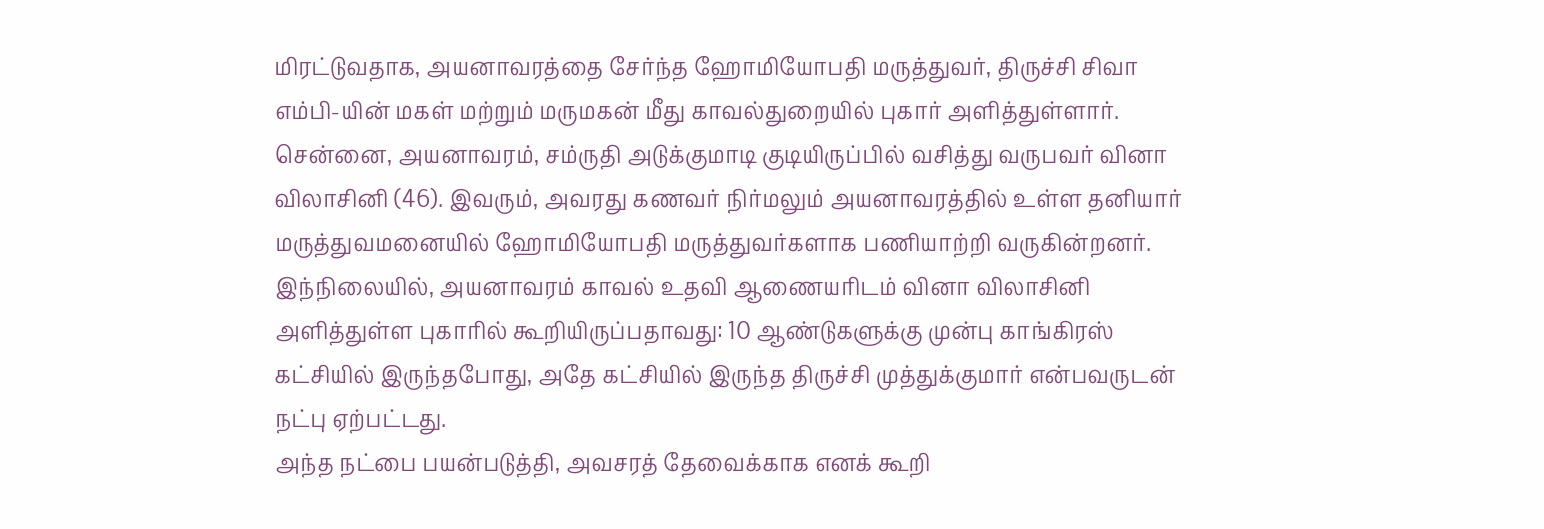மிரட்டுவதாக, அயனாவரத்தை சேர்ந்த ஹோமியோபதி மருத்துவர், திருச்சி சிவா எம்பி-யின் மகள் மற்றும் மருமகன் மீது காவல்துறையில் புகார் அளித்துள்ளார்.
சென்னை, அயனாவரம், சம்ருதி அடுக்குமாடி குடியிருப்பில் வசித்து வருபவர் வினா விலாசினி (46). இவரும், அவரது கணவர் நிர்மலும் அயனாவரத்தில் உள்ள தனியார் மருத்துவமனையில் ஹோமியோபதி மருத்துவர்களாக பணியாற்றி வருகின்றனர்.
இந்நிலையில், அயனாவரம் காவல் உதவி ஆணையரிடம் வினா விலாசினி அளித்துள்ள புகாரில் கூறியிருப்பதாவது: 10 ஆண்டுகளுக்கு முன்பு காங்கிரஸ் கட்சியில் இருந்தபோது, அதே கட்சியில் இருந்த திருச்சி முத்துக்குமார் என்பவருடன் நட்பு ஏற்பட்டது.
அந்த நட்பை பயன்படுத்தி, அவசரத் தேவைக்காக எனக் கூறி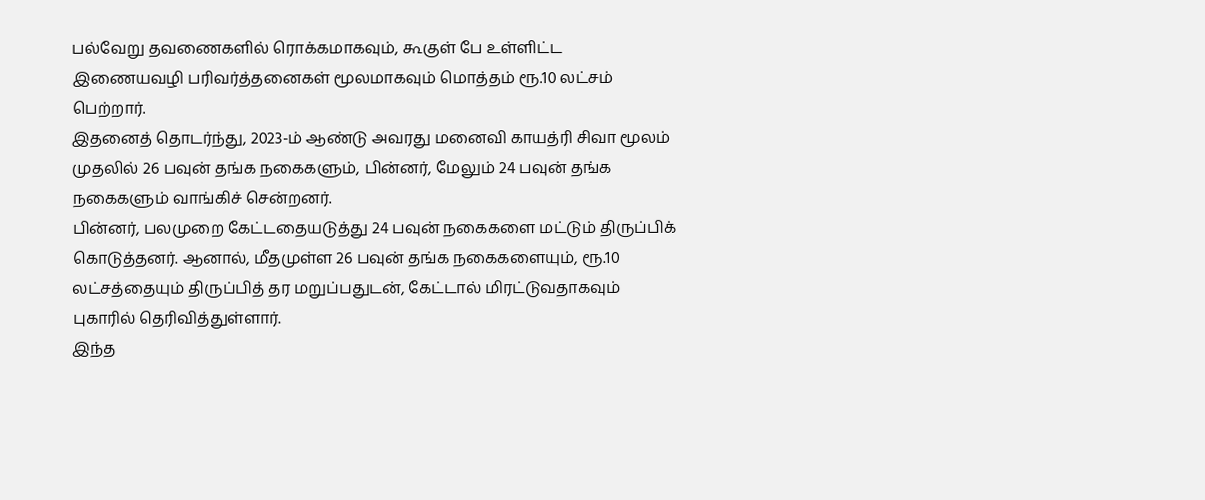பல்வேறு தவணைகளில் ரொக்கமாகவும், கூகுள் பே உள்ளிட்ட இணையவழி பரிவர்த்தனைகள் மூலமாகவும் மொத்தம் ரூ.10 லட்சம் பெற்றார்.
இதனைத் தொடர்ந்து, 2023-ம் ஆண்டு அவரது மனைவி காயத்ரி சிவா மூலம் முதலில் 26 பவுன் தங்க நகைகளும், பின்னர், மேலும் 24 பவுன் தங்க நகைகளும் வாங்கிச் சென்றனர்.
பின்னர், பலமுறை கேட்டதையடுத்து 24 பவுன் நகைகளை மட்டும் திருப்பிக் கொடுத்தனர். ஆனால், மீதமுள்ள 26 பவுன் தங்க நகைகளையும், ரூ.10 லட்சத்தையும் திருப்பித் தர மறுப்பதுடன், கேட்டால் மிரட்டுவதாகவும் புகாரில் தெரிவித்துள்ளார்.
இந்த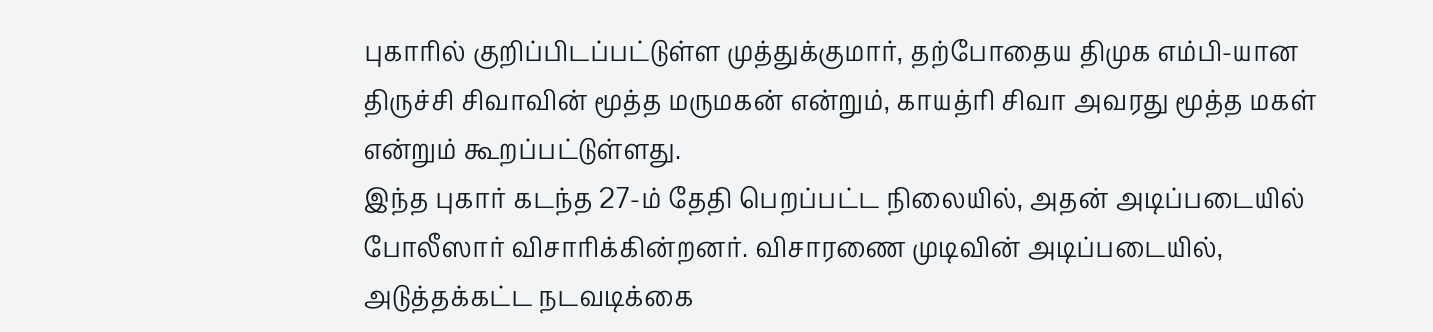புகாரில் குறிப்பிடப்பட்டுள்ள முத்துக்குமார், தற்போதைய திமுக எம்பி-யான திருச்சி சிவாவின் மூத்த மருமகன் என்றும், காயத்ரி சிவா அவரது மூத்த மகள் என்றும் கூறப்பட்டுள்ளது.
இந்த புகார் கடந்த 27-ம் தேதி பெறப்பட்ட நிலையில், அதன் அடிப்படையில் போலீஸார் விசாரிக்கின்றனர். விசாரணை முடிவின் அடிப்படையில், அடுத்தக்கட்ட நடவடிக்கை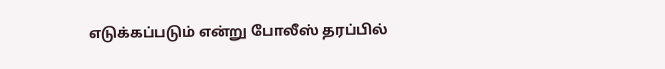எடுக்கப்படும் என்று போலீஸ் தரப்பில்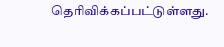தெரிவிக்கப்பட்டுள்ளது.